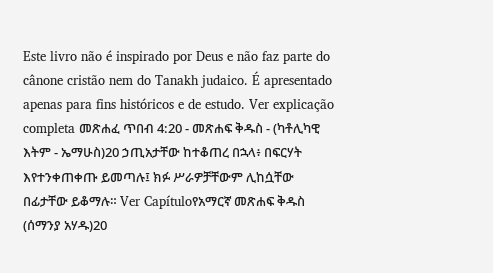Este livro não é inspirado por Deus e não faz parte do cânone cristão nem do Tanakh judaico. É apresentado apenas para fins históricos e de estudo. Ver explicação completa መጽሐፈ ጥበብ 4:20 - መጽሐፍ ቅዱስ - (ካቶሊካዊ እትም - ኤማሁስ)20 ኃጢአታቸው ከተቆጠረ በኋላ፥ በፍርሃት እየተንቀጠቀጡ ይመጣሉ፤ ክፉ ሥራዎቻቸውም ሊከሷቸው በፊታቸው ይቆማሉ። Ver Capítuloየአማርኛ መጽሐፍ ቅዱስ (ሰማንያ አሃዱ)20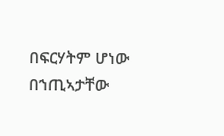በፍርሃትም ሆነው በኀጢኣታቸው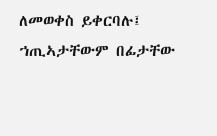ለመወቀስ ይቀርባሉ፤ ኀጢኣታቸውም በፊታቸው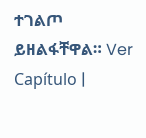ተገልጦ ይዘልፋቸዋል። Ver Capítulo |